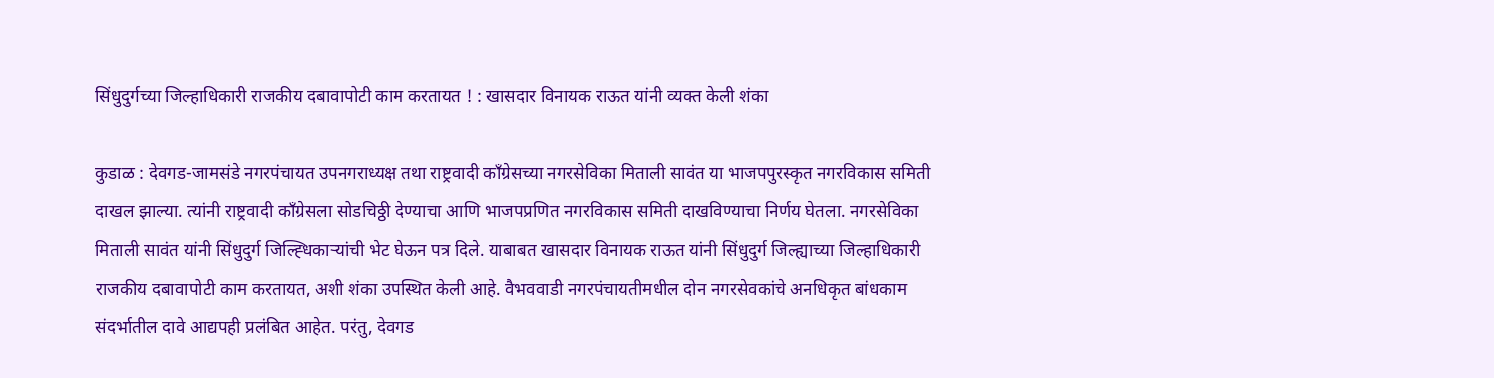सिंधुदुर्गच्या जिल्हाधिकारी राजकीय दबावापोटी काम करतायत ! : खासदार विनायक राऊत यांनी व्यक्त केली शंका

कुडाळ : देवगड-जामसंडे नगरपंचायत उपनगराध्यक्ष तथा राष्ट्रवादी काँग्रेसच्या नगरसेविका मिताली सावंत या भाजपपुरस्कृत नगरविकास समिती दाखल झाल्या. त्यांनी राष्ट्रवादी काँग्रेसला सोडचिठ्ठी देण्याचा आणि भाजपप्रणित नगरविकास समिती दाखविण्याचा निर्णय घेतला. नगरसेविका मिताली सावंत यांनी सिंधुदुर्ग जिल्ह्धिकाऱ्यांची भेट घेऊन पत्र दिले. याबाबत खासदार विनायक राऊत यांनी सिंधुदुर्ग जिल्ह्याच्या जिल्हाधिकारी राजकीय दबावापोटी काम करतायत, अशी शंका उपस्थित केली आहे. वैभववाडी नगरपंचायतीमधील दोन नगरसेवकांचे अनधिकृत बांधकाम संदर्भातील दावे आद्यपही प्रलंबित आहेत. परंतु, देवगड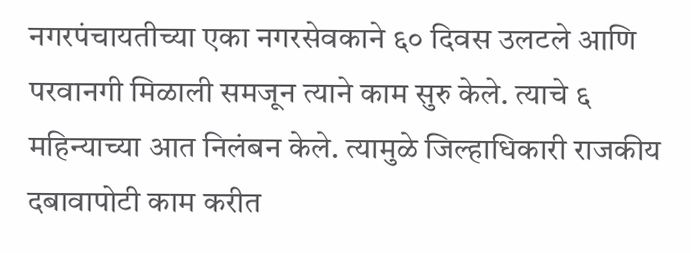नगरपंचायतीच्या एका नगरसेवकाने ६० दिवस उलटले आणि परवानगी मिळाली समजून त्याने काम सुरु केले. त्याचे ६ महिन्याच्या आत निलंबन केले. त्यामुळे जिल्हाधिकारी राजकीय दबावापोटी काम करीत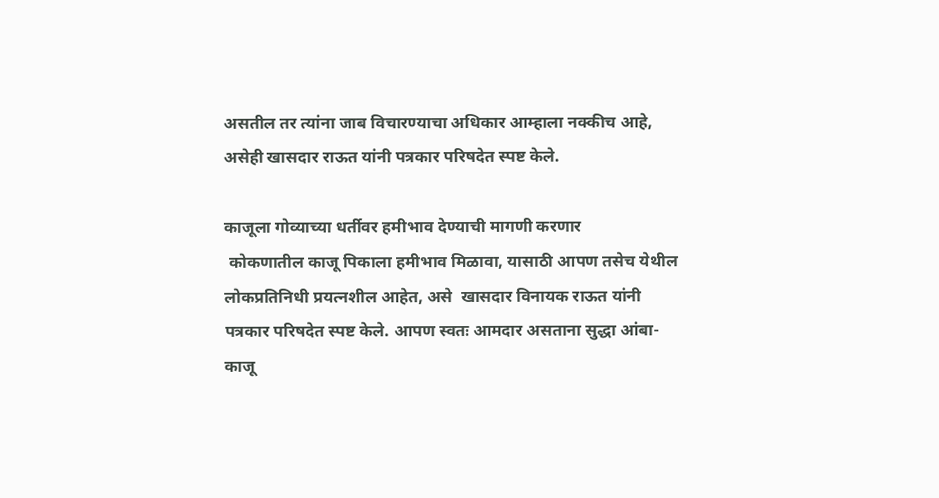असतील तर त्यांना जाब विचारण्याचा अधिकार आम्हाला नक्कीच आहे, असेही खासदार राऊत यांनी पत्रकार परिषदेत स्पष्ट केले.

काजूला गोव्याच्या धर्तीवर हमीभाव देण्याची मागणी करणार
 कोकणातील काजू पिकाला हमीभाव मिळावा, यासाठी आपण तसेच येथील लोकप्रतिनिधी प्रयत्नशील आहेत, असे  खासदार विनायक राऊत यांनी पत्रकार परिषदेत स्पष्ट केले. आपण स्वतः आमदार असताना सुद्धा आंबा-काजू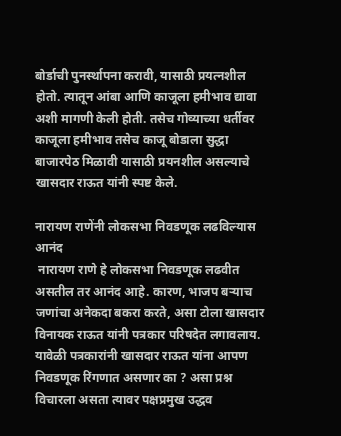बोर्डाची पुनर्स्थापना करावी, यासाठी प्रयत्नशील होतो. त्यातून आंबा आणि काजूला हमीभाव द्यावा अशी मागणी केली होती. तसेच गोव्याच्या धर्तीवर काजूला हमीभाव तसेच काजू बोडाला सुद्धा बाजारपेठ मिळावी यासाठी प्रयनशील असल्याचे खासदार राऊत यांनी स्पष्ट केले.

नारायण राणेंनी लोकसभा निवडणूक लढविल्यास आनंद
 नारायण राणे हे लोकसभा निवडणूक लढवीत असतील तर आनंद आहे. कारण, भाजप बऱ्याच जणांचा अनेकदा बकरा करते, असा टोला खासदार विनायक राऊत यांनी पत्रकार परिषदेत लगावलाय. यावेळी पत्रकारांनी खासदार राऊत यांना आपण निवडणूक रिंगणात असणार का ? असा प्रश्न विचारला असता त्यावर पक्षप्रमुख उद्धव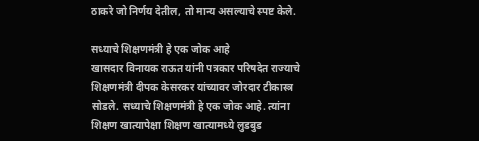ठाकरे जो निर्णय देतील, तो मान्य असल्याचे स्पष्ट केले.

सध्याचे शिक्षणमंत्री हे एक जोक आहे
खासदार विनायक राऊत यांनी पत्रकार परिषदेत राज्याचे शिक्षणमंत्री दीपक केसरकर यांच्यावर जोरदार टीकास्त्र सोडले. सध्याचे शिक्षणमंत्री हे एक जोक आहे. त्यांना शिक्षण खात्यापेक्षा शिक्षण खात्यामध्ये लुडबुड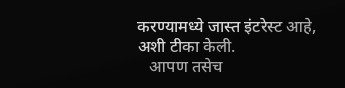करण्यामध्ये जास्त इंटरेस्ट आहे, अशी टीका केली.
   आपण तसेच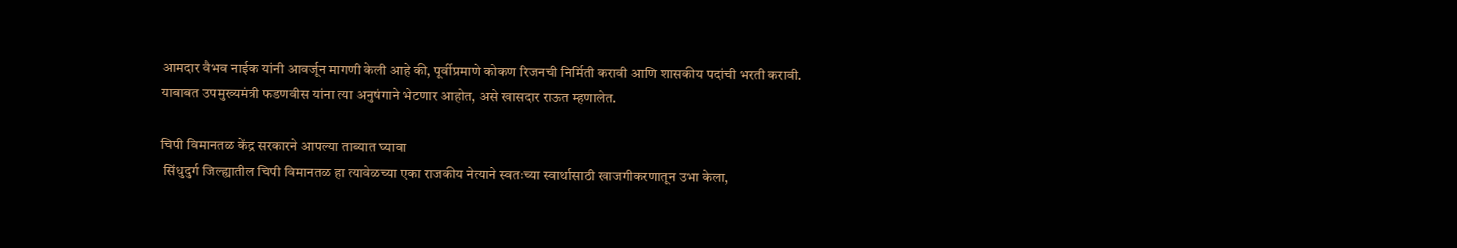आमदार वैभव नाईक यांनी आवर्जून मागणी केली आहे की, पूर्वीप्रमाणे कोकण रिजनची निर्मिती करावी आणि शासकीय पदांची भरती करावी. याबाबत उपमुख्यमंत्री फडणवीस यांना त्या अनुषंगाने भेटणार आहोत, असे खासदार राऊत म्हणालेत.

चिपी विमानतळ केंद्र सरकारने आपल्या ताब्यात घ्यावा
 सिंधुदुर्ग जिल्ह्यातील चिपी विमानतळ हा त्यावेळच्या एका राजकीय नेत्याने स्वतःच्या स्वार्थासाठी खाजगीकरणातून उभा केला,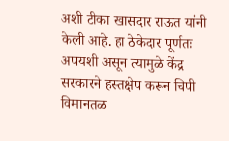अशी टीका खासदार राऊत यांनी केली आहे. हा ठेकेदार पूर्णतः अपयशी असून त्यामुळे केंद्र सरकारने हस्तक्षेप करून चिपी विमानतळ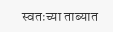स्वतःच्या ताब्यात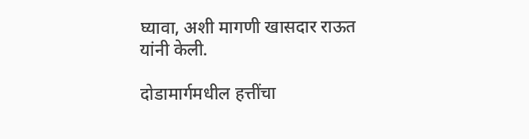घ्यावा, अशी मागणी खासदार राऊत यांनी केली.

दोडामार्गमधील हत्तींचा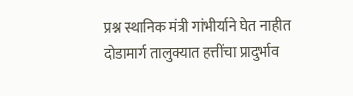प्रश्न स्थानिक मंत्री गांभीर्याने घेत नाहीत
दोडामार्ग तालुक्यात हत्तींचा प्रादुर्भाव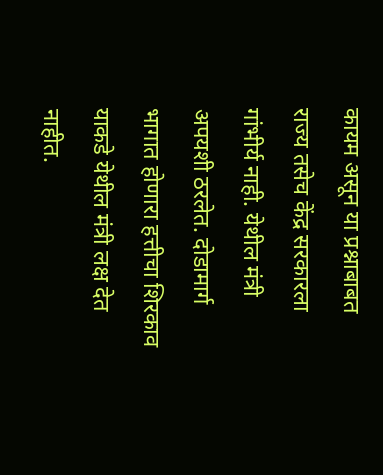कायम असून या प्रश्नाबाबत राज्य तसेच केंद्र सरकारला गांभीर्य नाही. येथील मंत्री अपयशी ठरलेत. दोडामार्ग भागात होणारा हत्तीचा शिरकाव याकडे येथील मंत्री लक्ष देत नाहीत.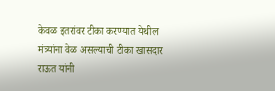केवळ इतरांवर टीका करण्यात येथील मंत्र्यांना वेळ असल्याची टीका खासदार राऊत यांनी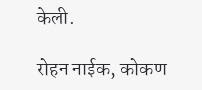केली.

रोहन नाईक, कोकण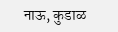नाऊ, कुडाळ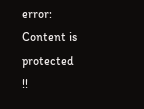error: Content is protected !!